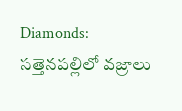Diamonds: సత్తెనపల్లిలో వజ్రాలు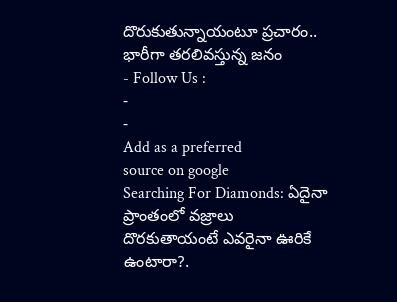దొరుకుతున్నాయంటూ ప్రచారం.. భారీగా తరలివస్తున్న జనం
- Follow Us :
-
-
Add as a preferred
source on google
Searching For Diamonds: ఏదైనా ప్రాంతంలో వజ్రాలు దొరకుతాయంటే ఎవరైనా ఊరికే ఉంటారా?.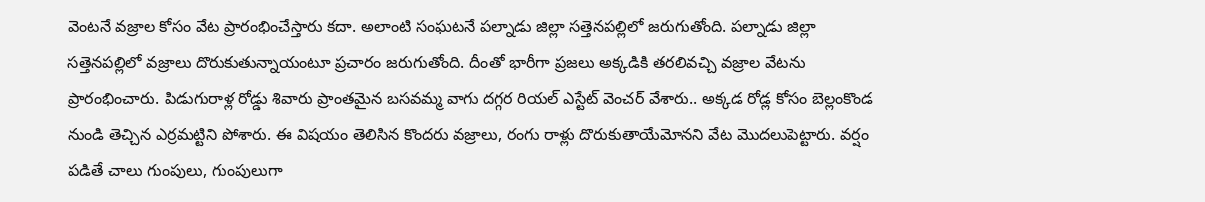వెంటనే వజ్రాల కోసం వేట ప్రారంభించేస్తారు కదా. అలాంటి సంఘటనే పల్నాడు జిల్లా సత్తెనపల్లిలో జరుగుతోంది. పల్నాడు జిల్లా సత్తెనపల్లిలో వజ్రాలు దొరుకుతున్నాయంటూ ప్రచారం జరుగుతోంది. దీంతో భారీగా ప్రజలు అక్కడికి తరలివచ్చి వజ్రాల వేటను ప్రారంభించారు. పిడుగురాళ్ల రోడ్డు శివారు ప్రాంతమైన బసవమ్మ వాగు దగ్గర రియల్ ఎస్టేట్ వెంచర్ వేశారు.. అక్కడ రోడ్ల కోసం బెల్లంకొండ నుండి తెచ్చిన ఎర్రమట్టిని పోశారు. ఈ విషయం తెలిసిన కొందరు వజ్రాలు, రంగు రాళ్లు దొరుకుతాయేమోనని వేట మొదలుపెట్టారు. వర్షం పడితే చాలు గుంపులు, గుంపులుగా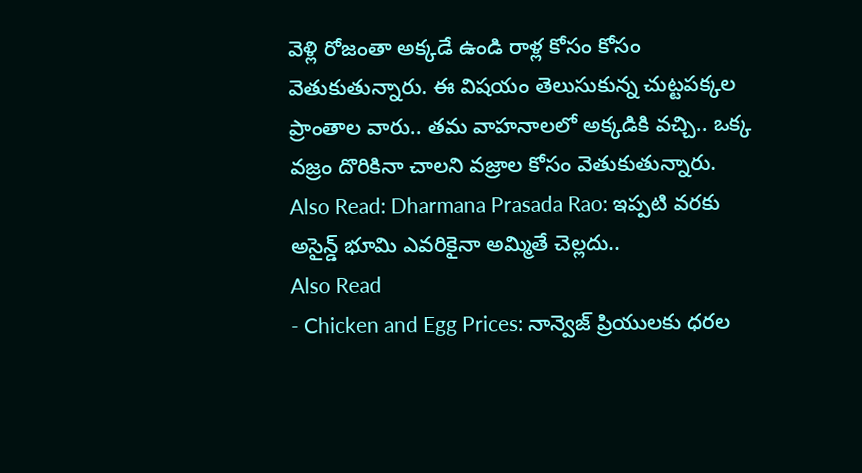వెళ్లి రోజంతా అక్కడే ఉండి రాళ్ల కోసం కోసం వెతుకుతున్నారు. ఈ విషయం తెలుసుకున్న చుట్టపక్కల ప్రాంతాల వారు.. తమ వాహనాలలో అక్కడికి వచ్చి.. ఒక్క వజ్రం దొరికినా చాలని వజ్రాల కోసం వెతుకుతున్నారు.
Also Read: Dharmana Prasada Rao: ఇప్పటి వరకు అసైన్డ్ భూమి ఎవరికైనా అమ్మితే చెల్లదు..
Also Read
- Chicken and Egg Prices: నాన్వెజ్ ప్రియులకు ధరల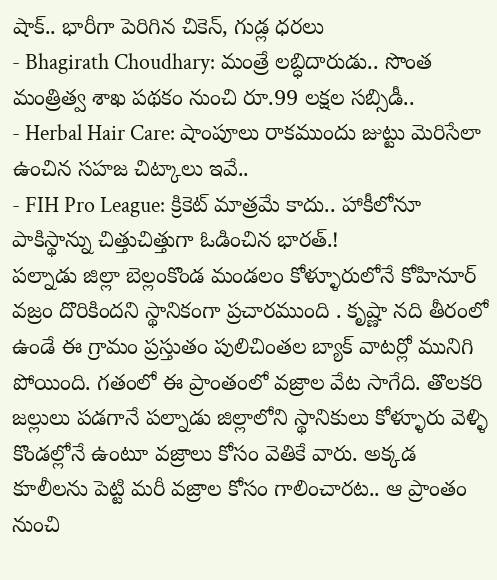షాక్.. భారీగా పెరిగిన చికెన్, గుడ్ల ధరలు
- Bhagirath Choudhary: మంత్రే లబ్ధిదారుడు.. సొంత మంత్రిత్వ శాఖ పథకం నుంచి రూ.99 లక్షల సబ్సిడీ..
- Herbal Hair Care: షాంపూలు రాకముందు జుట్టు మెరిసేలా ఉంచిన సహజ చిట్కాలు ఇవే..
- FIH Pro League: క్రికెట్ మాత్రమే కాదు.. హాకీలోనూ పాకిస్థాన్ను చిత్తుచిత్తుగా ఓడించిన భారత్.!
పల్నాడు జిల్లా బెల్లంకొండ మండలం కోళ్ళూరులోనే కోహినూర్ వజ్రం దొరికిందని స్థానికంగా ప్రచారముంది . కృష్ణా నది తీరంలో ఉండే ఈ గ్రామం ప్రస్తుతం పులిచింతల బ్యాక్ వాటర్లో మునిగి పోయింది. గతంలో ఈ ప్రాంతంలో వజ్రాల వేట సాగేది. తొలకరి జల్లులు పడగానే పల్నాడు జిల్లాలోని స్థానికులు కోళ్ళూరు వెళ్ళి కొండల్లోనే ఉంటూ వజ్రాలు కోసం వెతికే వారు. అక్కడ కూలీలను పెట్టి మరీ వజ్రాల కోసం గాలించారట.. ఆ ప్రాంతం నుంచి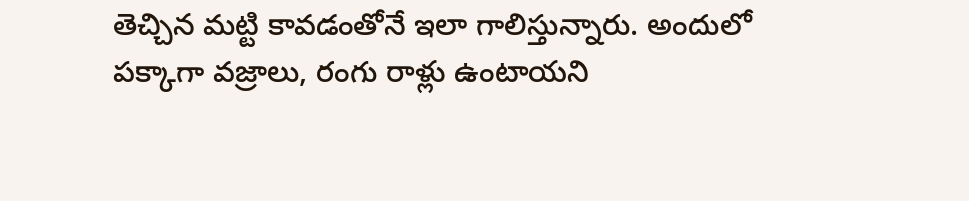తెచ్చిన మట్టి కావడంతోనే ఇలా గాలిస్తున్నారు. అందులో పక్కాగా వజ్రాలు, రంగు రాళ్లు ఉంటాయని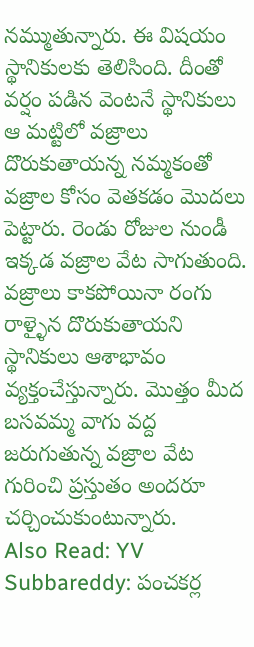నమ్ముతున్నారు. ఈ విషయం స్థానికులకు తెలిసింది. దీంతో వర్షం పడిన వెంటనే స్థానికులు ఆ మట్టిలో వజ్రాలు దొరుకుతాయన్న నమ్మకంతో వజ్రాల కోసం వెతకడం మొదలు పెట్టారు. రెండు రోజుల నుండీ ఇక్కడ వజ్రాల వేట సాగుతుంది. వజ్రాలు కాకపోయినా రంగు రాళ్ళైన దొరుకుతాయని స్థానికులు ఆశాభావం వ్యక్తంచేస్తున్నారు. మొత్తం మీద బసవమ్మ వాగు వద్ద జరుగుతున్న వజ్రాల వేట గురించి ప్రస్తుతం అందరూ చర్చించుకుంటున్నారు.
Also Read: YV Subbareddy: పంచకర్ల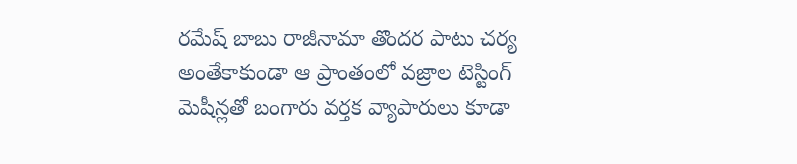రమేష్ బాబు రాజీనామా తొందర పాటు చర్య
అంతేకాకుండా ఆ ప్రాంతంలో వజ్రాల టెస్టింగ్ మెషీన్లతో బంగారు వర్తక వ్యాపారులు కూడా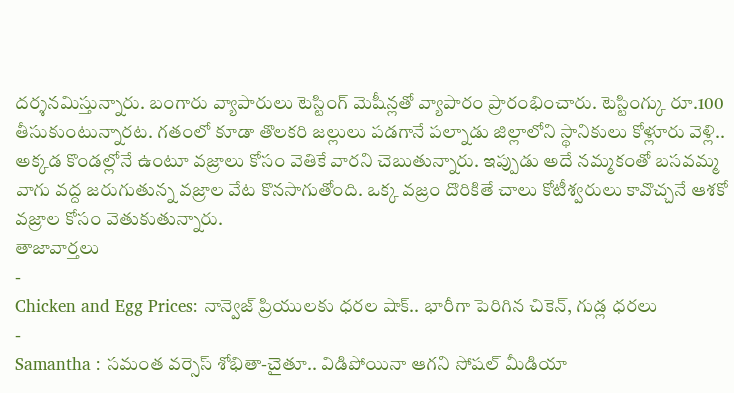దర్శనమిస్తున్నారు. బంగారు వ్యాపారులు టెస్టింగ్ మెషీన్లతో వ్యాపారం ప్రారంభించారు. టెస్టింగ్కు రూ.100 తీసుకుంటున్నారట. గతంలో కూడా తొలకరి జల్లులు పడగానే పల్నాడు జిల్లాలోని స్థానికులు కోళ్లూరు వెళ్లి.. అక్కడ కొండల్లోనే ఉంటూ వజ్రాలు కోసం వెతికే వారని చెబుతున్నారు. ఇప్పుడు అదే నమ్మకంతో బసవమ్మ వాగు వద్ద జరుగుతున్న వజ్రాల వేట కొనసాగుతోంది. ఒక్క వజ్రం దొరికితే చాలు కోటీశ్వరులు కావొచ్చనే ఆశకో వజ్రాల కోసం వెతుకుతున్నారు.
తాజావార్తలు
-
Chicken and Egg Prices: నాన్వెజ్ ప్రియులకు ధరల షాక్.. భారీగా పెరిగిన చికెన్, గుడ్ల ధరలు
-
Samantha : సమంత వర్సెస్ శోభితా-చైతూ.. విడిపోయినా ఆగని సోషల్ మీడియా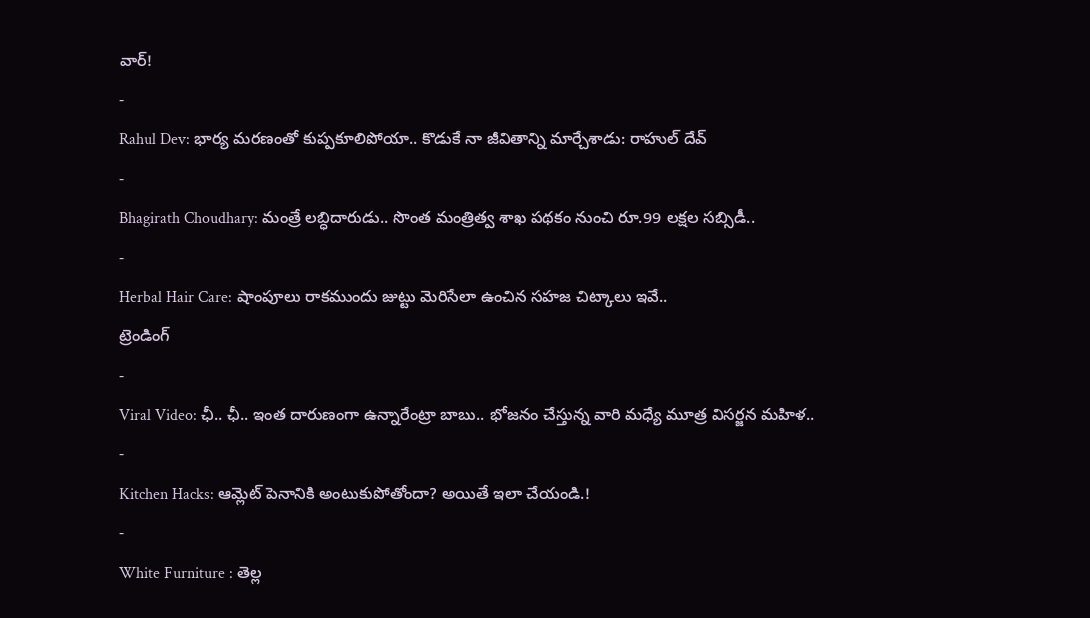వార్!
-
Rahul Dev: భార్య మరణంతో కుప్పకూలిపోయా.. కొడుకే నా జీవితాన్ని మార్చేశాడు: రాహుల్ దేవ్
-
Bhagirath Choudhary: మంత్రే లబ్ధిదారుడు.. సొంత మంత్రిత్వ శాఖ పథకం నుంచి రూ.99 లక్షల సబ్సిడీ..
-
Herbal Hair Care: షాంపూలు రాకముందు జుట్టు మెరిసేలా ఉంచిన సహజ చిట్కాలు ఇవే..
ట్రెండింగ్
-
Viral Video: ఛీ.. ఛీ.. ఇంత దారుణంగా ఉన్నారేంట్రా బాబు.. భోజనం చేస్తున్న వారి మధ్యే మూత్ర విసర్జన మహిళ..
-
Kitchen Hacks: ఆమ్లెట్ పెనానికి అంటుకుపోతోందా? అయితే ఇలా చేయండి.!
-
White Furniture : తెల్ల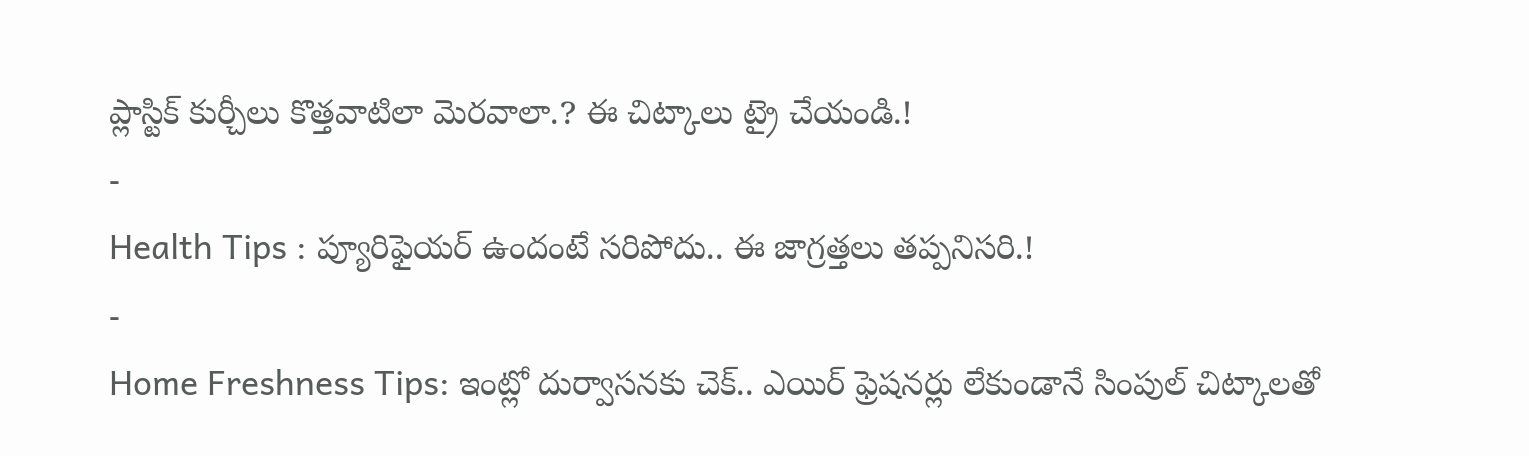ప్లాస్టిక్ కుర్చీలు కొత్తవాటిలా మెరవాలా.? ఈ చిట్కాలు ట్రై చేయండి.!
-
Health Tips : ప్యూరిఫైయర్ ఉందంటే సరిపోదు.. ఈ జాగ్రత్తలు తప్పనిసరి.!
-
Home Freshness Tips: ఇంట్లో దుర్వాసనకు చెక్.. ఎయిర్ ఫ్రెషనర్లు లేకుండానే సింపుల్ చిట్కాలతో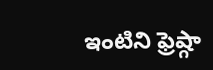ఇంటిని ఫ్రెష్గా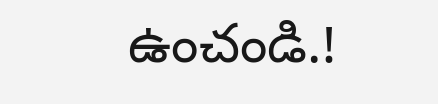ఉంచండి.!